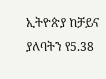ኢትዮጵያ ከቻይና ያለባትን የ5.38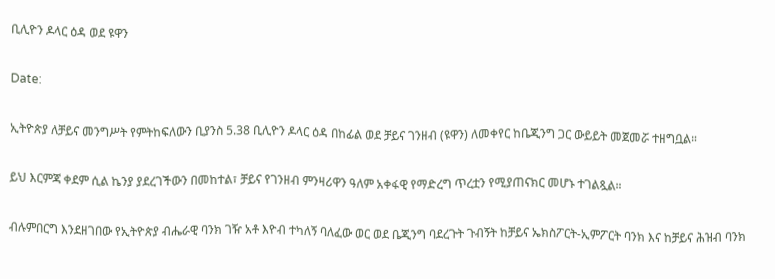ቢሊዮን ዶላር ዕዳ ወደ ዩዋን

Date:

ኢትዮጵያ ለቻይና መንግሥት የምትከፍለውን ቢያንስ 5.38 ቢሊዮን ዶላር ዕዳ በከፊል ወደ ቻይና ገንዘብ (ዩዋን) ለመቀየር ከቤጂንግ ጋር ውይይት መጀመሯ ተዘግቧል።

ይህ እርምጃ ቀደም ሲል ኬንያ ያደረገችውን በመከተል፣ ቻይና የገንዘብ ምንዛሪዋን ዓለም አቀፋዊ የማድረግ ጥረቷን የሚያጠናክር መሆኑ ተገልጿል።

ብሉምበርግ እንደዘገበው የኢትዮጵያ ብሔራዊ ባንክ ገዥ አቶ እዮብ ተካለኝ ባለፈው ወር ወደ ቤጂንግ ባደረጉት ጉብኝት ከቻይና ኤክስፖርት-ኢምፖርት ባንክ እና ከቻይና ሕዝብ ባንክ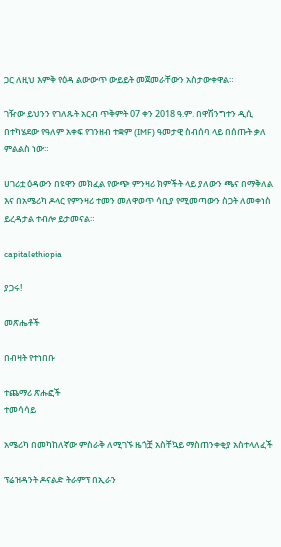ጋር ለዚህ እምቅ የዕዳ ልውውጥ ውይይት መጀመራቸውን አስታውቀዋል።

ገዥው ይህንን የገለጹት አርብ ጥቅምት 07 ቀን 2018 ዓ.ም. በዋሽንግተን ዲሲ በተካሄደው የዓለም አቀፍ የገንዘብ ተቋም (IMF) ዓመታዊ ስብሰባ ላይ በሰጡት ቃለ ምልልስ ነው።

ሀገሪቷ ዕዳውን በዩዋን መክፈል የውጭ ምንዛሪ ክምችት ላይ ያለውን ጫና በማቅለል እና በአሜሪካ ዶላር የምንዛሪ ተመን መለዋወጥ ሳቢያ የሚመጣውን ስጋት ለመቀነስ ይረዳታል ተብሎ ይታመናል።

capitalethiopia

ያጋሩ!

መጽሔቶች

በብዛት የተነበቡ

ተጨማሪ ጽሑፎች
ተመሳሳይ

አሜሪካ በመካከለኛው ምስራቅ ለሚገኙ ዜጎቿ አስቸኳይ ማስጠንቀቂያ አስተላለፈች

ፕሬዝዳንት ዶናልድ ትራምፕ በኢራን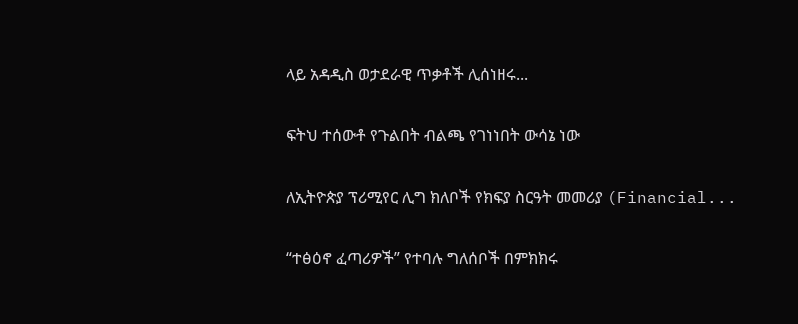ላይ አዳዲስ ወታደራዊ ጥቃቶች ሊሰነዘሩ...

ፍትህ ተሰውቶ የጉልበት ብልጫ የገነነበት ውሳኔ ነው

ለኢትዮጵያ ፕሪሚየር ሊግ ክለቦች የክፍያ ስርዓት መመሪያ (Financial...

“ተፅዕኖ ፈጣሪዎች” የተባሉ ግለሰቦች በምክክሩ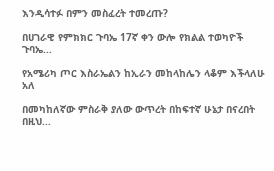እንዲሳተፉ በምን መስፈረት ተመረጡ?

በሀገራዊ የምክክር ጉባኤ 17ኛ ቀን ውሎ የክልል ተወካዮች ጉባኤ...

የአሜሪካ ጦር እስራኤልን ከኢራን መከላከሌን ላቆም እችላለሁ አለ

በመካከለኛው ምስራቅ ያለው ውጥረት በከፍተኛ ሁኔታ በናረበት በዚህ...